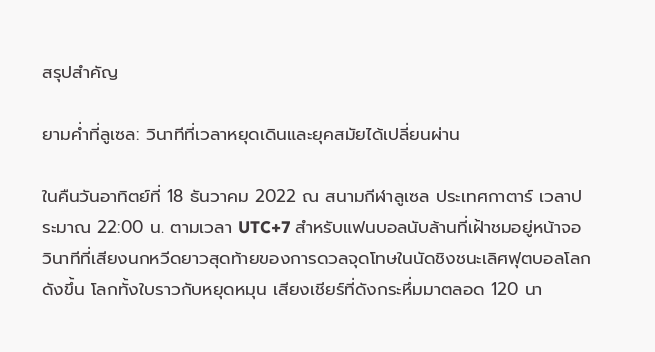สรุปสำคัญ

ยามค่ำที่ลูเซล: วินาทีที่เวลาหยุดเดินและยุคสมัยได้เปลี่ยนผ่าน

ในคืนวันอาทิตย์ที่ 18 ธันวาคม 2022 ณ สนามกีฬาลูเซล ประเทศกาตาร์ เวลาประมาณ 22:00 น. ตามเวลา UTC+7 สำหรับแฟนบอลนับล้านที่เฝ้าชมอยู่หน้าจอ วินาทีที่เสียงนกหวีดยาวสุดท้ายของการดวลจุดโทษในนัดชิงชนะเลิศฟุตบอลโลกดังขึ้น โลกทั้งใบราวกับหยุดหมุน เสียงเชียร์ที่ดังกระหึ่มมาตลอด 120 นา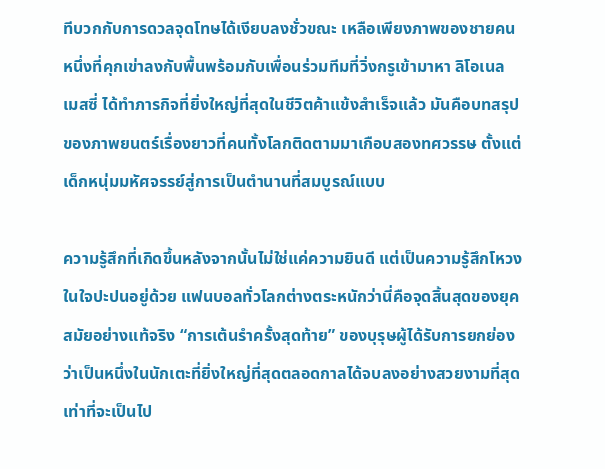ทีบวกกับการดวลจุดโทษได้เงียบลงชั่วขณะ เหลือเพียงภาพของชายคนหนึ่งที่คุกเข่าลงกับพื้นพร้อมกับเพื่อนร่วมทีมที่วิ่งกรูเข้ามาหา ลิโอเนล เมสซี่ ได้ทำภารกิจที่ยิ่งใหญ่ที่สุดในชีวิตค้าแข้งสำเร็จแล้ว มันคือบทสรุปของภาพยนตร์เรื่องยาวที่คนทั้งโลกติดตามมาเกือบสองทศวรรษ ตั้งแต่เด็กหนุ่มมหัศจรรย์สู่การเป็นตำนานที่สมบูรณ์แบบ

ความรู้สึกที่เกิดขึ้นหลังจากนั้นไม่ใช่แค่ความยินดี แต่เป็นความรู้สึกโหวงในใจปะปนอยู่ด้วย แฟนบอลทั่วโลกต่างตระหนักว่านี่คือจุดสิ้นสุดของยุคสมัยอย่างแท้จริง “การเต้นรำครั้งสุดท้าย” ของบุรุษผู้ได้รับการยกย่องว่าเป็นหนึ่งในนักเตะที่ยิ่งใหญ่ที่สุดตลอดกาลได้จบลงอย่างสวยงามที่สุดเท่าที่จะเป็นไป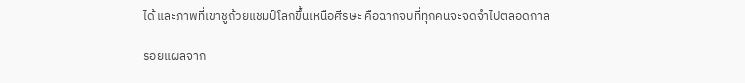ได้ และภาพที่เขาชูถ้วยแชมป์โลกขึ้นเหนือศีรษะ คือฉากจบที่ทุกคนจะจดจำไปตลอดกาล

รอยแผลจาก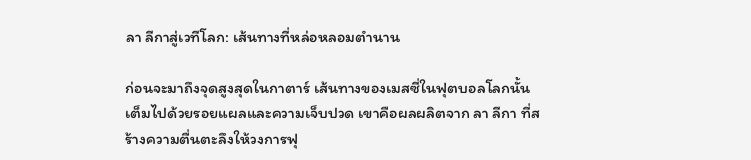ลา ลีกาสู่เวทีโลก: เส้นทางที่หล่อหลอมตำนาน

ก่อนจะมาถึงจุดสูงสุดในกาตาร์ เส้นทางของเมสซี่ในฟุตบอลโลกนั้นเต็มไปด้วยรอยแผลและความเจ็บปวด เขาคือผลผลิตจาก ลา ลีกา ที่สร้างความตื่นตะลึงให้วงการฟุ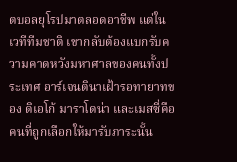ตบอลยุโรปมาตลอดอาชีพ แต่ในเวทีทีมชาติ เขากลับต้องแบกรับความคาดหวังมหาศาลของคนทั้งประเทศ อาร์เจนตินาเฝ้ารอทายาทของ ดิเอโก้ มาราโดน่า และเมสซี่คือคนที่ถูกเลือกให้มารับภาระนั้น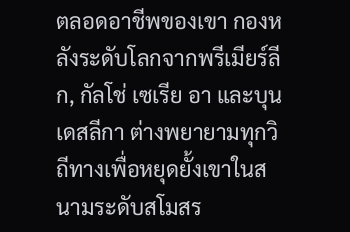ตลอดอาชีพของเขา กองหลังระดับโลกจากพรีเมียร์ลีก, กัลโช่ เซเรีย อา และบุนเดสลีกา ต่างพยายามทุกวิถีทางเพื่อหยุดยั้งเขาในสนามระดับสโมสร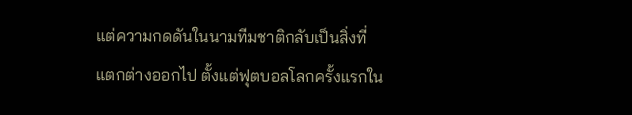แต่ความกดดันในนามทีมชาติกลับเป็นสิ่งที่แตกต่างออกไป ตั้งแต่ฟุตบอลโลกครั้งแรกใน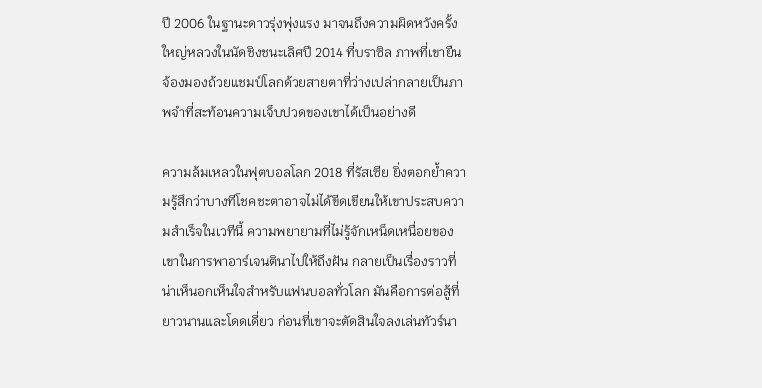ปี 2006 ในฐานะดาวรุ่งพุ่งแรง มาจนถึงความผิดหวังครั้งใหญ่หลวงในนัดชิงชนะเลิศปี 2014 ที่บราซิล ภาพที่เขายืนจ้องมองถ้วยแชมป์โลกด้วยสายตาที่ว่างเปล่ากลายเป็นภาพจำที่สะท้อนความเจ็บปวดของเขาได้เป็นอย่างดี

ความล้มเหลวในฟุตบอลโลก 2018 ที่รัสเซีย ยิ่งตอกย้ำความรู้สึกว่าบางทีโชคชะตาอาจไม่ได้ขีดเขียนให้เขาประสบความสำเร็จในเวทีนี้ ความพยายามที่ไม่รู้จักเหน็ดเหนื่อยของเขาในการพาอาร์เจนตินาไปให้ถึงฝัน กลายเป็นเรื่องราวที่น่าเห็นอกเห็นใจสำหรับแฟนบอลทั่วโลก มันคือการต่อสู้ที่ยาวนานและโดดเดี่ยว ก่อนที่เขาจะตัดสินใจลงเล่นทัวร์นา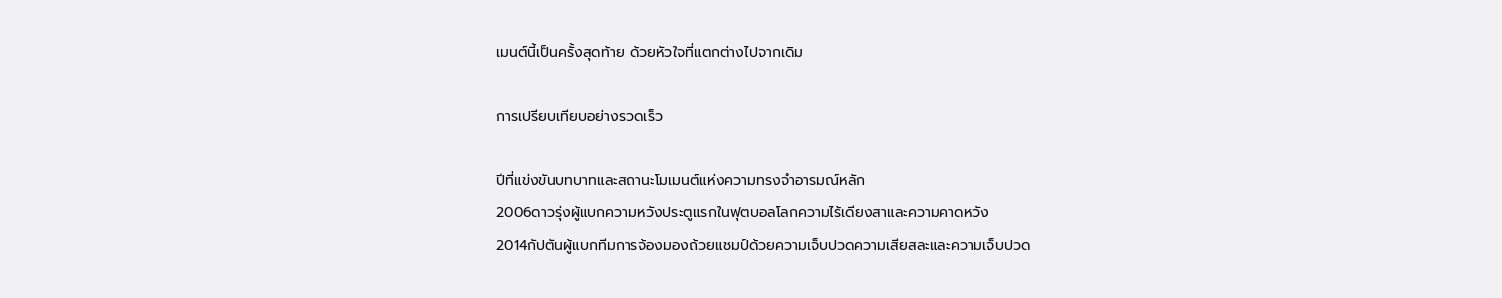เมนต์นี้เป็นครั้งสุดท้าย ด้วยหัวใจที่แตกต่างไปจากเดิม

การเปรียบเทียบอย่างรวดเร็ว

ปีที่แข่งขันบทบาทและสถานะโมเมนต์แห่งความทรงจำอารมณ์หลัก
2006ดาวรุ่งผู้แบกความหวังประตูแรกในฟุตบอลโลกความไร้เดียงสาและความคาดหวัง
2014กัปตันผู้แบกทีมการจ้องมองถ้วยแชมป์ด้วยความเจ็บปวดความเสียสละและความเจ็บปวด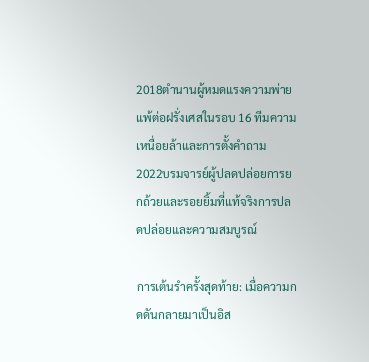2018ตำนานผู้หมดแรงความพ่ายแพ้ต่อฝรั่งเศสในรอบ 16 ทีมความเหนื่อยล้าและการตั้งคำถาม
2022บรมจารย์ผู้ปลดปล่อยการยกถ้วยและรอยยิ้มที่แท้จริงการปลดปล่อยและความสมบูรณ์

การเต้นรำครั้งสุดท้าย: เมื่อความกดดันกลายมาเป็นอิส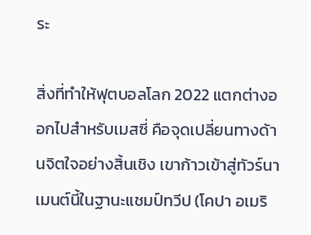ระ

สิ่งที่ทำให้ฟุตบอลโลก 2022 แตกต่างออกไปสำหรับเมสซี่ คือจุดเปลี่ยนทางด้านจิตใจอย่างสิ้นเชิง เขาก้าวเข้าสู่ทัวร์นาเมนต์นี้ในฐานะแชมป์ทวีป (โคปา อเมริ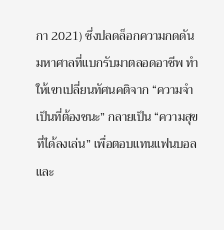กา 2021) ซึ่งปลดล็อกความกดดันมหาศาลที่แบกรับมาตลอดอาชีพ ทำให้เขาเปลี่ยนทัศนคติจาก “ความจำเป็นที่ต้องชนะ” กลายเป็น “ความสุขที่ได้ลงเล่น” เพื่อตอบแทนแฟนบอลและ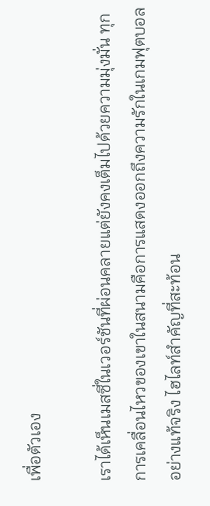เพื่อตัวเอง

เราได้เห็นเมสซี่ในเวอร์ชันที่ผ่อนคลายแต่ยังคงเต็มไปด้วยความมุ่งมั่น ทุกการเคลื่อนไหวของเขาในสนามคือการแสดงออกถึงความรักในเกมฟุตบอลอย่างแท้จริง ไฮไลท์สำคัญที่สะท้อน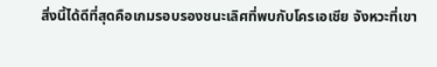สิ่งนี้ได้ดีที่สุดคือเกมรอบรองชนะเลิศที่พบกับโครเอเชีย จังหวะที่เขา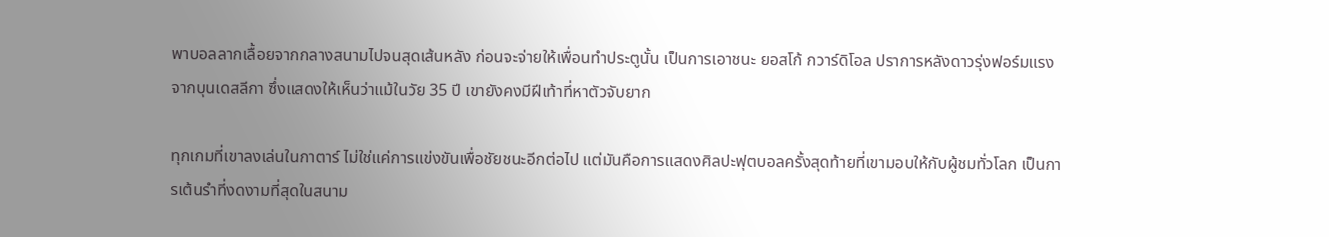พาบอลลากเลื้อยจากกลางสนามไปจนสุดเส้นหลัง ก่อนจะจ่ายให้เพื่อนทำประตูนั้น เป็นการเอาชนะ ยอสโก้ กวาร์ดิโอล ปราการหลังดาวรุ่งฟอร์มแรงจากบุนเดสลีกา ซึ่งแสดงให้เห็นว่าแม้ในวัย 35 ปี เขายังคงมีฝีเท้าที่หาตัวจับยาก

ทุกเกมที่เขาลงเล่นในกาตาร์ ไม่ใช่แค่การแข่งขันเพื่อชัยชนะอีกต่อไป แต่มันคือการแสดงศิลปะฟุตบอลครั้งสุดท้ายที่เขามอบให้กับผู้ชมทั่วโลก เป็นการเต้นรำที่งดงามที่สุดในสนาม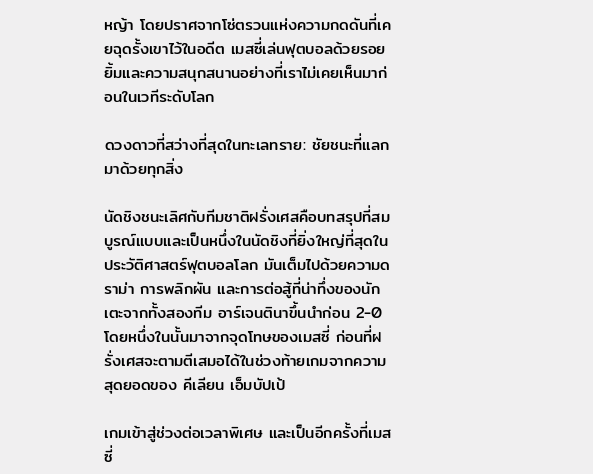หญ้า โดยปราศจากโซ่ตรวนแห่งความกดดันที่เคยฉุดรั้งเขาไว้ในอดีต เมสซี่เล่นฟุตบอลด้วยรอยยิ้มและความสนุกสนานอย่างที่เราไม่เคยเห็นมาก่อนในเวทีระดับโลก

ดวงดาวที่สว่างที่สุดในทะเลทราย: ชัยชนะที่แลกมาด้วยทุกสิ่ง

นัดชิงชนะเลิศกับทีมชาติฝรั่งเศสคือบทสรุปที่สมบูรณ์แบบและเป็นหนึ่งในนัดชิงที่ยิ่งใหญ่ที่สุดในประวัติศาสตร์ฟุตบอลโลก มันเต็มไปด้วยความดราม่า การพลิกผัน และการต่อสู้ที่น่าทึ่งของนักเตะจากทั้งสองทีม อาร์เจนตินาขึ้นนำก่อน 2-0 โดยหนึ่งในนั้นมาจากจุดโทษของเมสซี่ ก่อนที่ฝรั่งเศสจะตามตีเสมอได้ในช่วงท้ายเกมจากความสุดยอดของ คีเลียน เอ็มบัปเป้

เกมเข้าสู่ช่วงต่อเวลาพิเศษ และเป็นอีกครั้งที่เมสซี่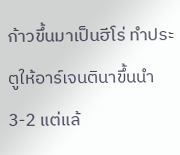ก้าวขึ้นมาเป็นฮีโร่ ทำประตูให้อาร์เจนตินาขึ้นนำ 3-2 แต่แล้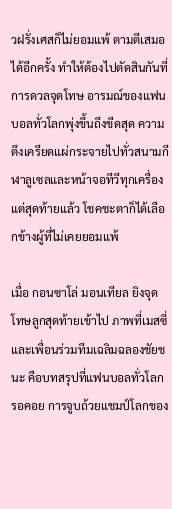วฝรั่งเศสก็ไม่ยอมแพ้ ตามตีเสมอได้อีกครั้ง ทำให้ต้องไปตัดสินกันที่การดวลจุดโทษ อารมณ์ของแฟนบอลทั่วโลกพุ่งขึ้นถึงขีดสุด ความตึงเครียดแผ่กระจายไปทั่วสนามกีฬาลูเซลและหน้าจอทีวีทุกเครื่อง แต่สุดท้ายแล้ว โชคชะตาก็ได้เลือกข้างผู้ที่ไม่เคยยอมแพ้

เมื่อ กอนซาโล่ มอนเทียล ยิงจุดโทษลูกสุดท้ายเข้าไป ภาพที่เมสซี่และเพื่อนร่วมทีมเฉลิมฉลองชัยชนะ คือบทสรุปที่แฟนบอลทั่วโลกรอคอย การจูบถ้วยแชมป์โลกของ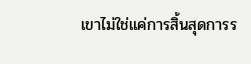เขาไม่ใช่แค่การสิ้นสุดการร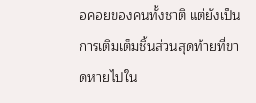อคอยของคนทั้งชาติ แต่ยังเป็นการเติมเต็มชิ้นส่วนสุดท้ายที่ขาดหายไปใน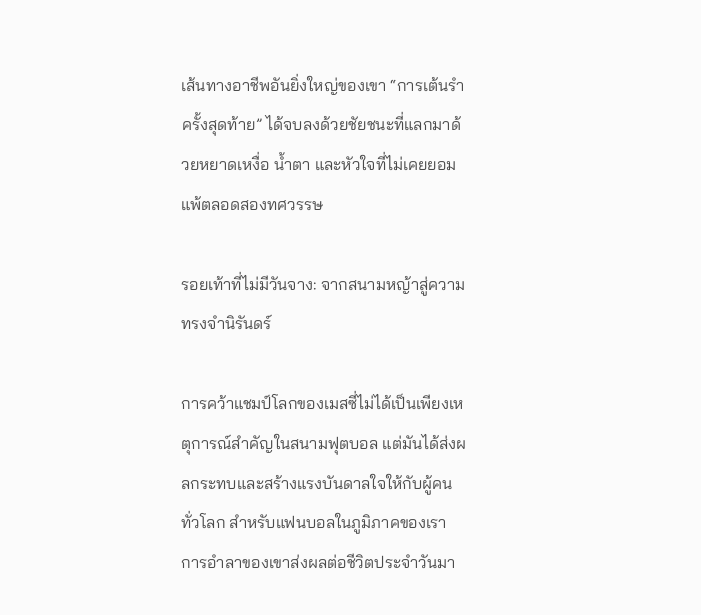เส้นทางอาชีพอันยิ่งใหญ่ของเขา “การเต้นรำครั้งสุดท้าย” ได้จบลงด้วยชัยชนะที่แลกมาด้วยหยาดเหงื่อ น้ำตา และหัวใจที่ไม่เคยยอมแพ้ตลอดสองทศวรรษ

รอยเท้าที่ไม่มีวันจาง: จากสนามหญ้าสู่ความทรงจำนิรันดร์

การคว้าแชมป์โลกของเมสซี่ไม่ได้เป็นเพียงเหตุการณ์สำคัญในสนามฟุตบอล แต่มันได้ส่งผลกระทบและสร้างแรงบันดาลใจให้กับผู้คนทั่วโลก สำหรับแฟนบอลในภูมิภาคของเรา การอำลาของเขาส่งผลต่อชีวิตประจำวันมา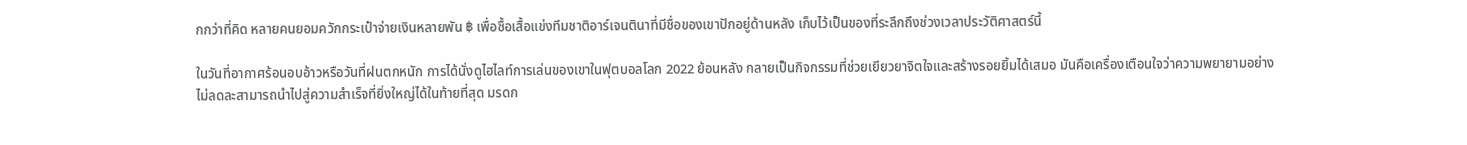กกว่าที่คิด หลายคนยอมควักกระเป๋าจ่ายเงินหลายพัน ฿ เพื่อซื้อเสื้อแข่งทีมชาติอาร์เจนตินาที่มีชื่อของเขาปักอยู่ด้านหลัง เก็บไว้เป็นของที่ระลึกถึงช่วงเวลาประวัติศาสตร์นี้

ในวันที่อากาศร้อนอบอ้าวหรือวันที่ฝนตกหนัก การได้นั่งดูไฮไลท์การเล่นของเขาในฟุตบอลโลก 2022 ย้อนหลัง กลายเป็นกิจกรรมที่ช่วยเยียวยาจิตใจและสร้างรอยยิ้มได้เสมอ มันคือเครื่องเตือนใจว่าความพยายามอย่างไม่ลดละสามารถนำไปสู่ความสำเร็จที่ยิ่งใหญ่ได้ในท้ายที่สุด มรดก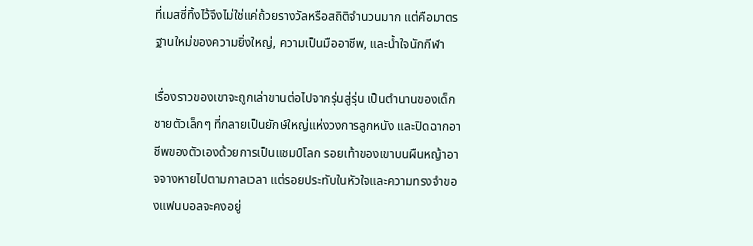ที่เมสซี่ทิ้งไว้จึงไม่ใช่แค่ถ้วยรางวัลหรือสถิติจำนวนมาก แต่คือมาตรฐานใหม่ของความยิ่งใหญ่, ความเป็นมืออาชีพ, และน้ำใจนักกีฬา

เรื่องราวของเขาจะถูกเล่าขานต่อไปจากรุ่นสู่รุ่น เป็นตำนานของเด็กชายตัวเล็กๆ ที่กลายเป็นยักษ์ใหญ่แห่งวงการลูกหนัง และปิดฉากอาชีพของตัวเองด้วยการเป็นแชมป์โลก รอยเท้าของเขาบนผืนหญ้าอาจจางหายไปตามกาลเวลา แต่รอยประทับในหัวใจและความทรงจำของแฟนบอลจะคงอยู่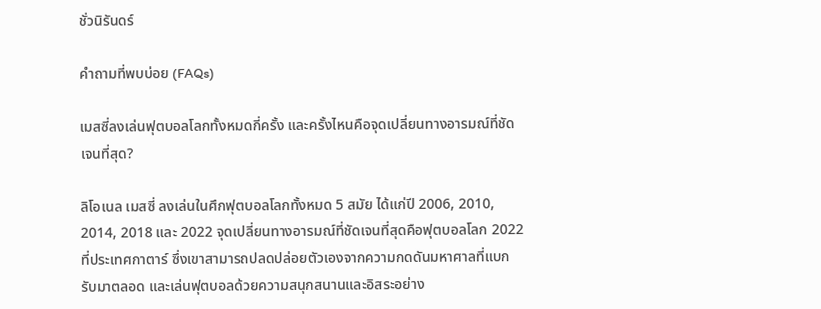ชั่วนิรันดร์

คำถามที่พบบ่อย (FAQs)

เมสซี่ลงเล่นฟุตบอลโลกทั้งหมดกี่ครั้ง และครั้งไหนคือจุดเปลี่ยนทางอารมณ์ที่ชัดเจนที่สุด?

ลิโอเนล เมสซี่ ลงเล่นในศึกฟุตบอลโลกทั้งหมด 5 สมัย ได้แก่ปี 2006, 2010, 2014, 2018 และ 2022 จุดเปลี่ยนทางอารมณ์ที่ชัดเจนที่สุดคือฟุตบอลโลก 2022 ที่ประเทศกาตาร์ ซึ่งเขาสามารถปลดปล่อยตัวเองจากความกดดันมหาศาลที่แบกรับมาตลอด และเล่นฟุตบอลด้วยความสนุกสนานและอิสระอย่าง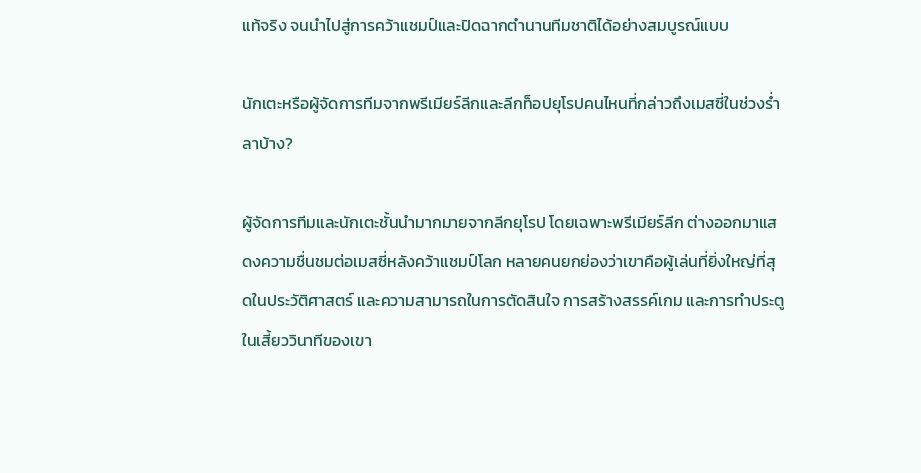แท้จริง จนนำไปสู่การคว้าแชมป์และปิดฉากตำนานทีมชาติได้อย่างสมบูรณ์แบบ

นักเตะหรือผู้จัดการทีมจากพรีเมียร์ลีกและลีกท็อปยุโรปคนไหนที่กล่าวถึงเมสซี่ในช่วงร่ำลาบ้าง?

ผู้จัดการทีมและนักเตะชั้นนำมากมายจากลีกยุโรป โดยเฉพาะพรีเมียร์ลีก ต่างออกมาแสดงความชื่นชมต่อเมสซี่หลังคว้าแชมป์โลก หลายคนยกย่องว่าเขาคือผู้เล่นที่ยิ่งใหญ่ที่สุดในประวัติศาสตร์ และความสามารถในการตัดสินใจ การสร้างสรรค์เกม และการทำประตูในเสี้ยววินาทีของเขา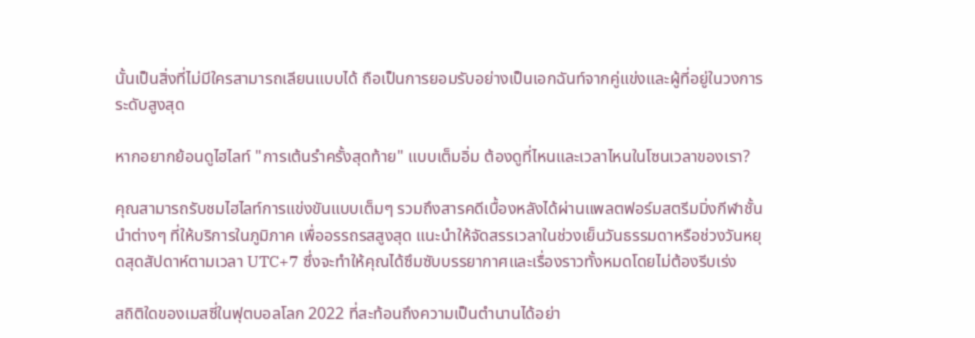นั้นเป็นสิ่งที่ไม่มีใครสามารถเลียนแบบได้ ถือเป็นการยอมรับอย่างเป็นเอกฉันท์จากคู่แข่งและผู้ที่อยู่ในวงการระดับสูงสุด

หากอยากย้อนดูไฮไลท์ "การเต้นรำครั้งสุดท้าย" แบบเต็มอิ่ม ต้องดูที่ไหนและเวลาไหนในโซนเวลาของเรา?

คุณสามารถรับชมไฮไลท์การแข่งขันแบบเต็มๆ รวมถึงสารคดีเบื้องหลังได้ผ่านแพลตฟอร์มสตรีมมิ่งกีฬาชั้นนำต่างๆ ที่ให้บริการในภูมิภาค เพื่ออรรถรสสูงสุด แนะนำให้จัดสรรเวลาในช่วงเย็นวันธรรมดาหรือช่วงวันหยุดสุดสัปดาห์ตามเวลา UTC+7 ซึ่งจะทำให้คุณได้ซึมซับบรรยากาศและเรื่องราวทั้งหมดโดยไม่ต้องรีบเร่ง

สถิติใดของเมสซี่ในฟุตบอลโลก 2022 ที่สะท้อนถึงความเป็นตำนานได้อย่า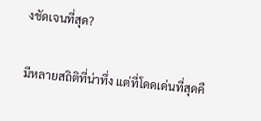งชัดเจนที่สุด?

มีหลายสถิติที่น่าทึ่ง แต่ที่โดดเด่นที่สุดคื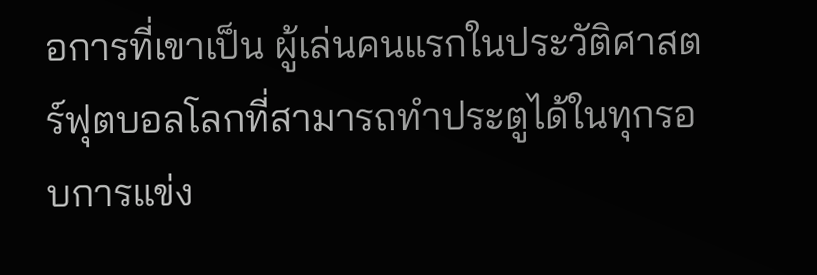อการที่เขาเป็น ผู้เล่นคนแรกในประวัติศาสตร์ฟุตบอลโลกที่สามารถทำประตูได้ในทุกรอบการแข่ง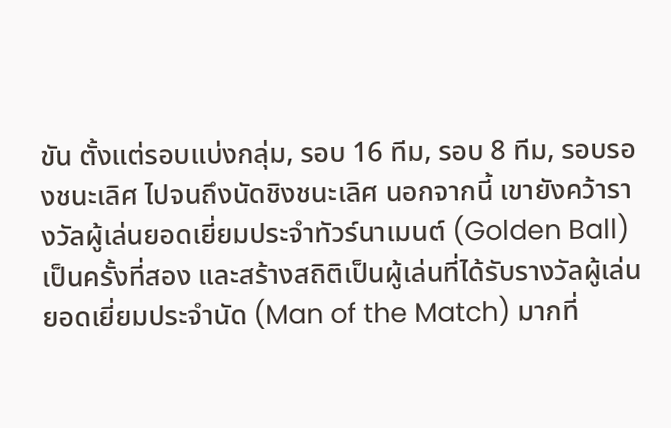ขัน ตั้งแต่รอบแบ่งกลุ่ม, รอบ 16 ทีม, รอบ 8 ทีม, รอบรองชนะเลิศ ไปจนถึงนัดชิงชนะเลิศ นอกจากนี้ เขายังคว้ารางวัลผู้เล่นยอดเยี่ยมประจำทัวร์นาเมนต์ (Golden Ball) เป็นครั้งที่สอง และสร้างสถิติเป็นผู้เล่นที่ได้รับรางวัลผู้เล่นยอดเยี่ยมประจำนัด (Man of the Match) มากที่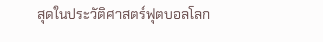สุดในประวัติศาสตร์ฟุตบอลโลก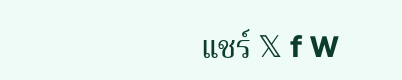แชร์ 𝕏 f W